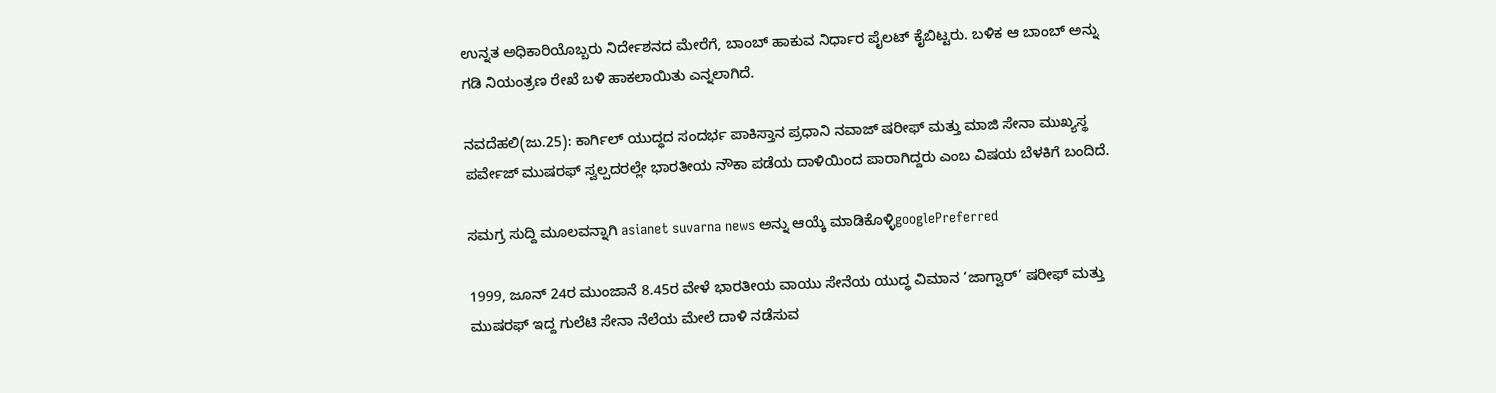ಉನ್ನತ ಅಧಿಕಾರಿಯೊಬ್ಬರು ನಿರ್ದೇಶನದ ಮೇರೆಗೆ, ಬಾಂಬ್ ಹಾಕುವ ನಿರ್ಧಾರ ಪೈಲಟ್ ಕೈಬಿಟ್ಟರು. ಬಳಿಕ ಆ ಬಾಂಬ್ ಅನ್ನು ಗಡಿ ನಿಯಂತ್ರಣ ರೇಖೆ ಬಳಿ ಹಾಕಲಾಯಿತು ಎನ್ನಲಾಗಿದೆ.

ನವದೆಹಲಿ(ಜು.25): ಕಾರ್ಗಿಲ್ ಯುದ್ಧದ ಸಂದರ್ಭ ಪಾಕಿಸ್ತಾನ ಪ್ರಧಾನಿ ನವಾಜ್ ಷರೀಫ್ ಮತ್ತು ಮಾಜಿ ಸೇನಾ ಮುಖ್ಯಸ್ಥ ಪರ್ವೇಜ್ ಮುಷರಫ್ ಸ್ವಲ್ಪದರಲ್ಲೇ ಭಾರತೀಯ ನೌಕಾ ಪಡೆಯ ದಾಳಿಯಿಂದ ಪಾರಾಗಿದ್ದರು ಎಂಬ ವಿಷಯ ಬೆಳಕಿಗೆ ಬಂದಿದೆ.

ಸಮಗ್ರ ಸುದ್ದಿ ಮೂಲವನ್ನಾಗಿ asianet suvarna news ಅನ್ನು ಆಯ್ಕೆ ಮಾಡಿಕೊಳ್ಳಿgooglePreferred

1999, ಜೂನ್ 24ರ ಮುಂಜಾನೆ 8.45ರ ವೇಳೆ ಭಾರತೀಯ ವಾಯು ಸೇನೆಯ ಯುದ್ಧ ವಿಮಾನ ‘ಜಾಗ್ವಾರ್’ ಷರೀಫ್ ಮತ್ತು ಮುಷರಫ್ ಇದ್ದ ಗುಲೆಟಿ ಸೇನಾ ನೆಲೆಯ ಮೇಲೆ ದಾಳಿ ನಡೆಸುವ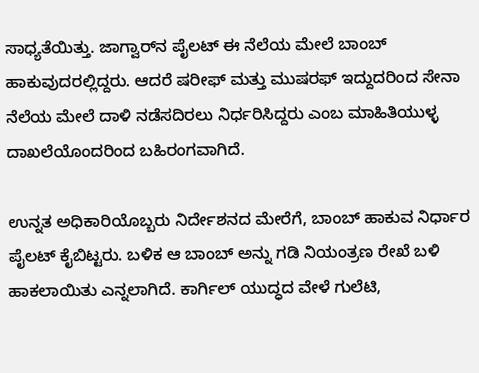ಸಾಧ್ಯತೆಯಿತ್ತು. ಜಾಗ್ವಾರ್‌ನ ಪೈಲಟ್ ಈ ನೆಲೆಯ ಮೇಲೆ ಬಾಂಬ್ ಹಾಕುವುದರಲ್ಲಿದ್ದರು. ಆದರೆ ಷರೀಫ್ ಮತ್ತು ಮುಷರಫ್ ಇದ್ದುದರಿಂದ ಸೇನಾ ನೆಲೆಯ ಮೇಲೆ ದಾಳಿ ನಡೆಸದಿರಲು ನಿರ್ಧರಿಸಿದ್ದರು ಎಂಬ ಮಾಹಿತಿಯುಳ್ಳ ದಾಖಲೆಯೊಂದರಿಂದ ಬಹಿರಂಗವಾಗಿದೆ.

ಉನ್ನತ ಅಧಿಕಾರಿಯೊಬ್ಬರು ನಿರ್ದೇಶನದ ಮೇರೆಗೆ, ಬಾಂಬ್ ಹಾಕುವ ನಿರ್ಧಾರ ಪೈಲಟ್ ಕೈಬಿಟ್ಟರು. ಬಳಿಕ ಆ ಬಾಂಬ್ ಅನ್ನು ಗಡಿ ನಿಯಂತ್ರಣ ರೇಖೆ ಬಳಿ ಹಾಕಲಾಯಿತು ಎನ್ನಲಾಗಿದೆ. ಕಾರ್ಗಿಲ್ ಯುದ್ಧದ ವೇಳೆ ಗುಲೆಟಿ,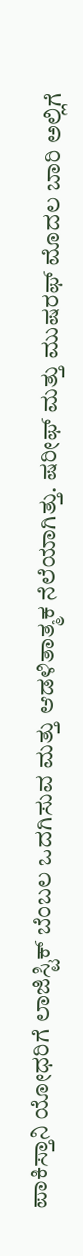ಪಾಕಿಸ್ತಾನಿ ಯೋಧರಿಗೆ ಲಾಜಿಸ್ಟಿಕ್ ಬೆಂಬಲ ಒದಗಿಸುವ ಮತ್ತು ಆಡಳಿತಾತ್ಮಕ ನೆಲೆಯಾಗಿತ್ತು. ಷರೀಫ್ ಮತ್ತು ಮುಷರಫ್ ಮೊದಲ ಬಾರಿ ಅಲ್ಲಿಗೆ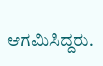ಆಗಮಿಸಿದ್ದರು.